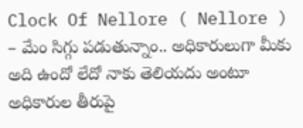Clock Of Nellore ( Nellore ) – మేం సిగ్గు పడుతున్నాం.. అధికారులుగా మీకు అది ఉందో లేదో నాకు తెలియదు అంటూ అధికారుల తీరుపై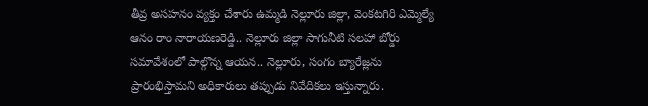తీవ్ర అసహనం వ్యక్తం చేశారు ఉమ్మడి నెల్లూరు జిల్లా, వెంకటగిరి ఎమ్మెల్యే ఆనం రాం నారాయణరెడ్డి.. నెల్లూరు జిల్లా సాగునీటి సలహా బోర్డు సమావేశంలో పాల్గొన్న ఆయన.. నెల్లూరు, సంగం బ్యారేజ్లను ప్రారంభిస్తామని అధికారులు తప్పుడు నివేదికలు ఇస్తున్నారు.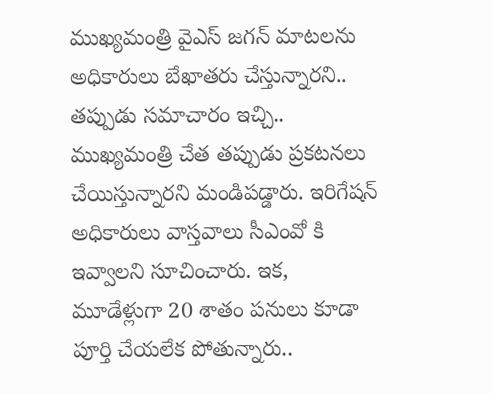ముఖ్యమంత్రి వైఎస్ జగన్ మాటలను అధికారులు బేఖాతరు చేస్తున్నారని.. తప్పుడు సమాచారం ఇచ్చి.. ముఖ్యమంత్రి చేత తప్పుడు ప్రకటనలు చేయిస్తున్నారని మండిపడ్డారు. ఇరిగేషన్ అధికారులు వాస్తవాలు సీఎంవో కి ఇవ్వాలని సూచించారు. ఇక, మూడేళ్లుగా 20 శాతం పనులు కూడా పూర్తి చేయలేక పోతున్నారు..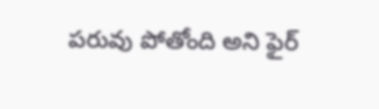పరువు పోతోంది అని ఫైర్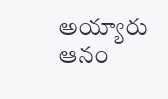అయ్యారు ఆనం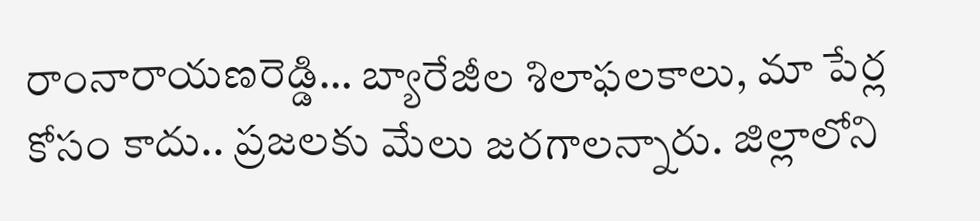రాంనారాయణరెడ్డి… బ్యారేజీల శిలాఫలకాలు, మా పేర్ల కోసం కాదు.. ప్రజలకు మేలు జరగాలన్నారు. జిల్లాలోని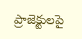ప్రాజెక్టులపై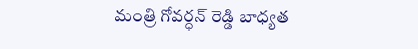మంత్రి గోవర్ధన్ రెడ్డి బాధ్యత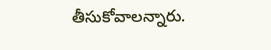తీసుకోవాలన్నారు.